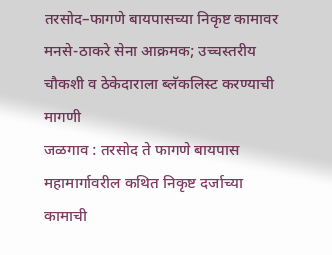तरसोद–फागणे बायपासच्या निकृष्ट कामावर मनसे-ठाकरे सेना आक्रमक; उच्चस्तरीय चौकशी व ठेकेदाराला ब्लॅकलिस्ट करण्याची मागणी
जळगाव : तरसोद ते फागणे बायपास महामार्गावरील कथित निकृष्ट दर्जाच्या कामाची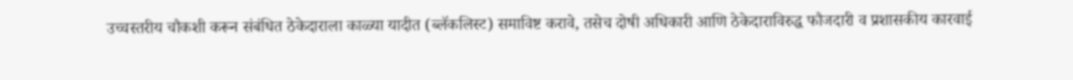उच्चस्तरीय चौकशी करून संबंधित ठेकेदाराला काळ्या यादीत (ब्लॅकलिस्ट) समाविष्ट करावे, तसेच दोषी अधिकारी आणि ठेकेदाराविरुद्ध फौजदारी व प्रशासकीय कारवाई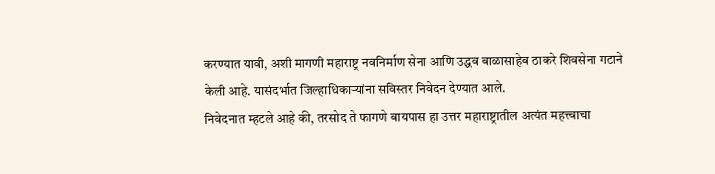करण्यात यावी, अशी मागणी महाराष्ट्र नवनिर्माण सेना आणि उद्धव बाळासाहेब ठाकरे शिवसेना गटाने केली आहे. यासंदर्भात जिल्हाधिकाऱ्यांना सविस्तर निवेदन देण्यात आले.
निवेदनात म्हटले आहे की, तरसोद ते फागणे बायपास हा उत्तर महाराष्ट्रातील अत्यंत महत्त्वाचा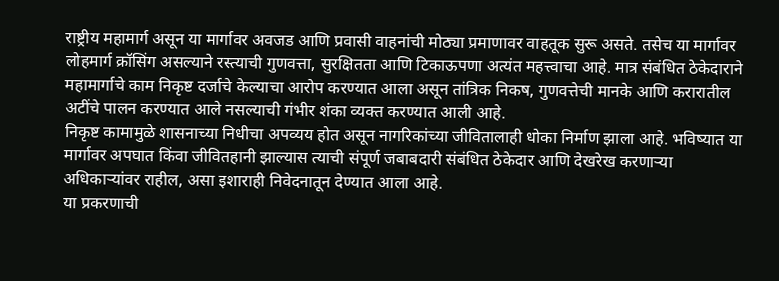राष्ट्रीय महामार्ग असून या मार्गावर अवजड आणि प्रवासी वाहनांची मोठ्या प्रमाणावर वाहतूक सुरू असते. तसेच या मार्गावर लोहमार्ग क्रॉसिंग असल्याने रस्त्याची गुणवत्ता, सुरक्षितता आणि टिकाऊपणा अत्यंत महत्त्वाचा आहे. मात्र संबंधित ठेकेदाराने महामार्गाचे काम निकृष्ट दर्जाचे केल्याचा आरोप करण्यात आला असून तांत्रिक निकष, गुणवत्तेची मानके आणि करारातील अटींचे पालन करण्यात आले नसल्याची गंभीर शंका व्यक्त करण्यात आली आहे.
निकृष्ट कामामुळे शासनाच्या निधीचा अपव्यय होत असून नागरिकांच्या जीवितालाही धोका निर्माण झाला आहे. भविष्यात या मार्गावर अपघात किंवा जीवितहानी झाल्यास त्याची संपूर्ण जबाबदारी संबंधित ठेकेदार आणि देखरेख करणाऱ्या अधिकाऱ्यांवर राहील, असा इशाराही निवेदनातून देण्यात आला आहे.
या प्रकरणाची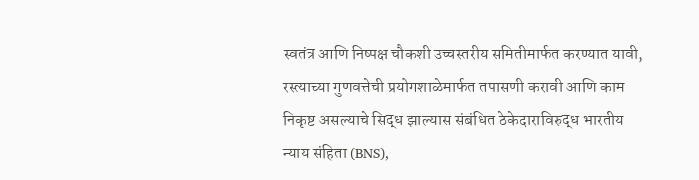स्वतंत्र आणि निष्पक्ष चौकशी उच्चस्तरीय समितीमार्फत करण्यात यावी, रस्त्याच्या गुणवत्तेची प्रयोगशाळेमार्फत तपासणी करावी आणि काम निकृष्ट असल्याचे सिद्ध झाल्यास संबंधित ठेकेदाराविरुद्ध भारतीय न्याय संहिता (BNS),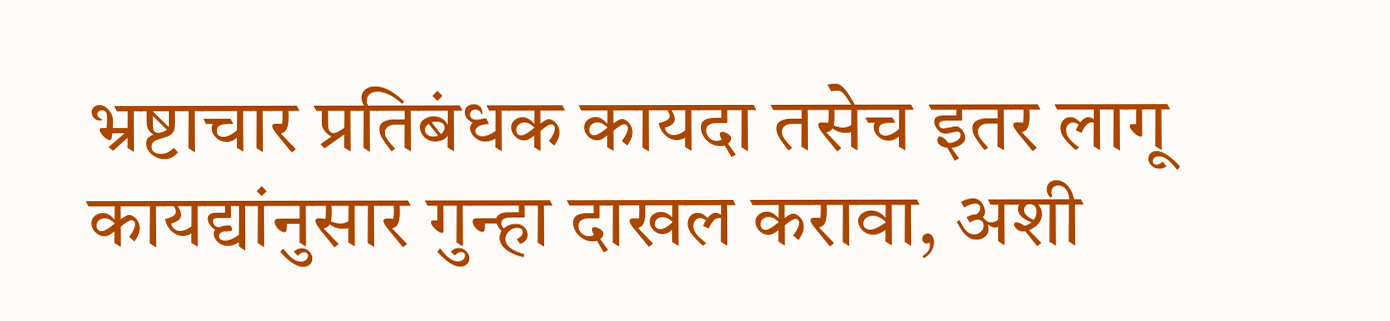भ्रष्टाचार प्रतिबंधक कायदा तसेच इतर लागू कायद्यांनुसार गुन्हा दाखल करावा, अशी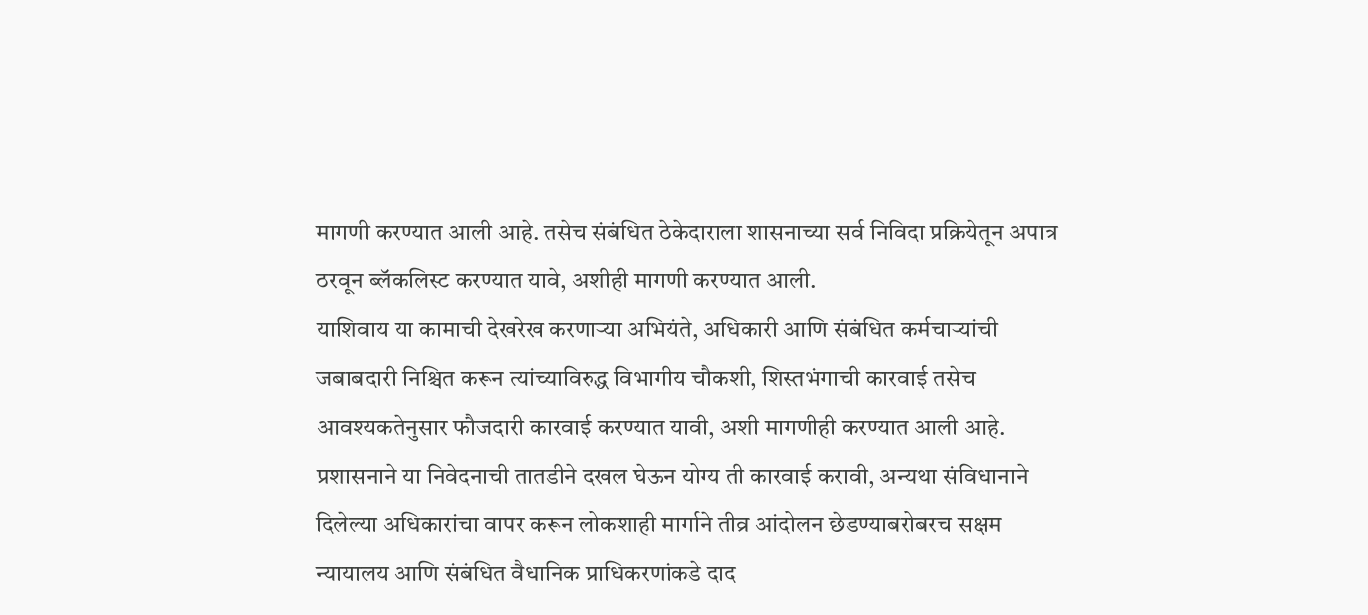मागणी करण्यात आली आहे. तसेच संबंधित ठेकेदाराला शासनाच्या सर्व निविदा प्रक्रियेतून अपात्र ठरवून ब्लॅकलिस्ट करण्यात यावे, अशीही मागणी करण्यात आली.
याशिवाय या कामाची देखरेख करणाऱ्या अभियंते, अधिकारी आणि संबंधित कर्मचाऱ्यांची जबाबदारी निश्चित करून त्यांच्याविरुद्ध विभागीय चौकशी, शिस्तभंगाची कारवाई तसेच आवश्यकतेनुसार फौजदारी कारवाई करण्यात यावी, अशी मागणीही करण्यात आली आहे.
प्रशासनाने या निवेदनाची तातडीने दखल घेऊन योग्य ती कारवाई करावी, अन्यथा संविधानाने दिलेल्या अधिकारांचा वापर करून लोकशाही मार्गाने तीव्र आंदोलन छेडण्याबरोबरच सक्षम न्यायालय आणि संबंधित वैधानिक प्राधिकरणांकडे दाद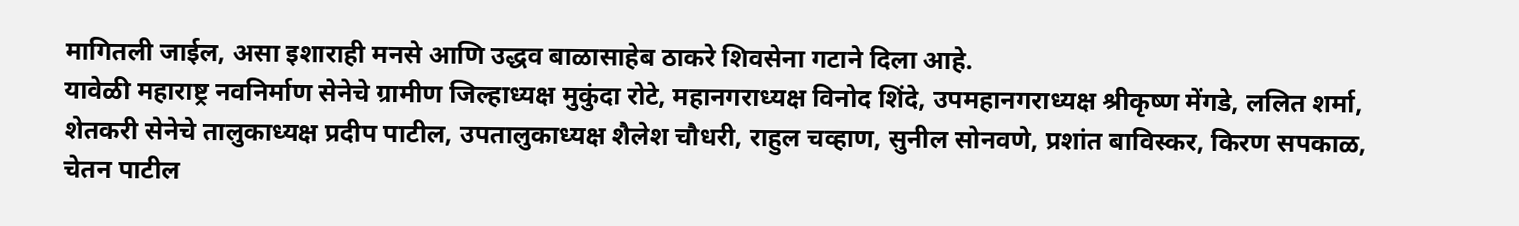मागितली जाईल, असा इशाराही मनसे आणि उद्धव बाळासाहेब ठाकरे शिवसेना गटाने दिला आहे.
यावेळी महाराष्ट्र नवनिर्माण सेनेचे ग्रामीण जिल्हाध्यक्ष मुकुंदा रोटे, महानगराध्यक्ष विनोद शिंदे, उपमहानगराध्यक्ष श्रीकृष्ण मेंगडे, ललित शर्मा, शेतकरी सेनेचे तालुकाध्यक्ष प्रदीप पाटील, उपतालुकाध्यक्ष शैलेश चौधरी, राहुल चव्हाण, सुनील सोनवणे, प्रशांत बाविस्कर, किरण सपकाळ, चेतन पाटील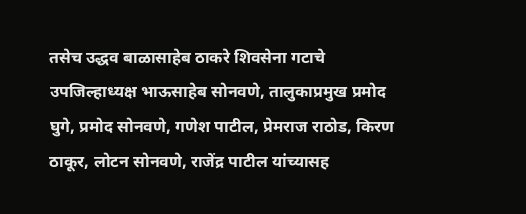तसेच उद्धव बाळासाहेब ठाकरे शिवसेना गटाचे उपजिल्हाध्यक्ष भाऊसाहेब सोनवणे, तालुकाप्रमुख प्रमोद घुगे, प्रमोद सोनवणे, गणेश पाटील, प्रेमराज राठोड, किरण ठाकूर, लोटन सोनवणे, राजेंद्र पाटील यांच्यासह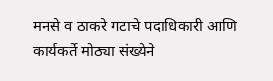मनसे व ठाकरे गटाचे पदाधिकारी आणि कार्यकर्ते मोठ्या संख्येने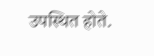उपस्थित होते.